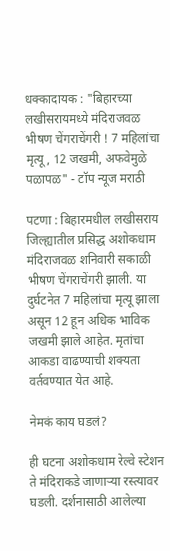धक्कादायक : "बिहारच्या लखीसरायमध्ये मंदिराजवळ भीषण चेंगराचेंगरी ! 7 महिलांचा मृत्यू, 12 जखमी, अफवेमुळे पळापळ" - टॉप न्यूज मराठी

पटणा : बिहारमधील लखीसराय जिल्ह्यातील प्रसिद्ध अशोकधाम मंदिराजवळ शनिवारी सकाळी भीषण चेंगराचेंगरी झाली. या दुर्घटनेत 7 महिलांचा मृत्यू झाला असून 12 हून अधिक भाविक जखमी झाले आहेत. मृतांचा आकडा वाढण्याची शक्यता वर्तवण्यात येत आहे.

नेमकं काय घडलं?

ही घटना अशोकधाम रेल्वे स्टेशन ते मंदिराकडे जाणाऱ्या रस्त्यावर घडली. दर्शनासाठी आलेल्या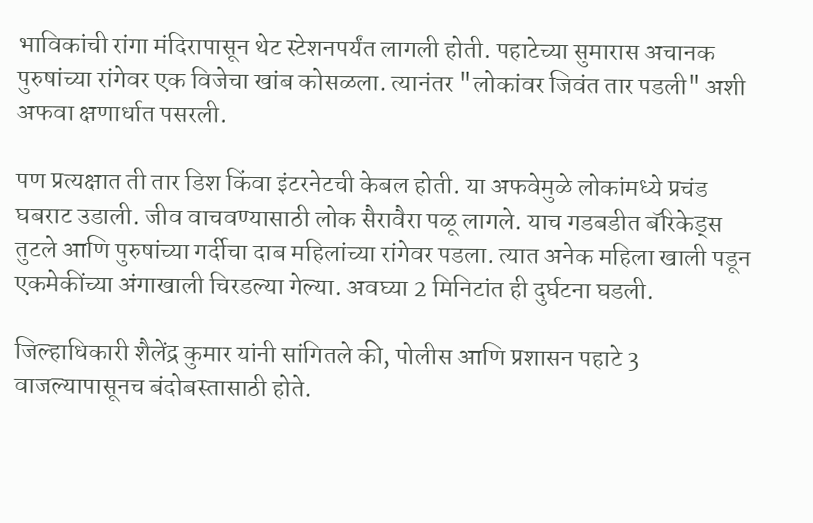भाविकांची रांगा मंदिरापासून थेट स्टेशनपर्यंत लागली होती. पहाटेच्या सुमारास अचानक पुरुषांच्या रांगेवर एक विजेचा खांब कोसळला. त्यानंतर "लोकांवर जिवंत तार पडली" अशी अफवा क्षणार्धात पसरली.

पण प्रत्यक्षात ती तार डिश किंवा इंटरनेटची केबल होती. या अफवेमुळे लोकांमध्ये प्रचंड घबराट उडाली. जीव वाचवण्यासाठी लोक सैरावैरा पळू लागले. याच गडबडीत बॅरिकेड्स तुटले आणि पुरुषांच्या गर्दीचा दाब महिलांच्या रांगेवर पडला. त्यात अनेक महिला खाली पडून एकमेकींच्या अंगाखाली चिरडल्या गेल्या. अवघ्या 2 मिनिटांत ही दुर्घटना घडली.

जिल्हाधिकारी शैलेंद्र कुमार यांनी सांगितले की, पोलीस आणि प्रशासन पहाटे 3 वाजल्यापासूनच बंदोबस्तासाठी होते.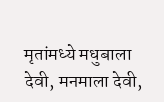मृतांमध्ये मधुबाला देवी, मनमाला देवी,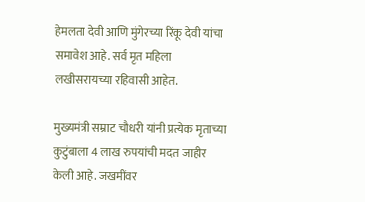हेमलता देवी आणि मुंगेरच्या रिंकू देवी यांचा समावेश आहे. सर्व मृत महिला लखीसरायच्या रहिवासी आहेत.

मुख्यमंत्री सम्राट चौधरी यांनी प्रत्येक मृताच्या कुटुंबाला 4 लाख रुपयांची मदत जाहीर केली आहे. जखमींवर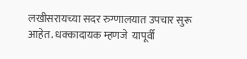लखीसरायच्या सदर रुग्णालयात उपचार सुरू आहेत. धक्कादायक म्हणजे  यापूर्वी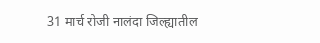31 मार्च रोजी नालंदा जिल्ह्यातील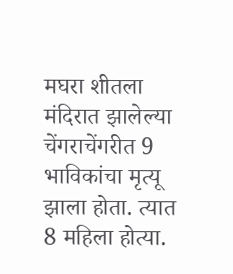मघरा शीतला मंदिरात झालेल्या चेंगराचेंगरीत 9 भाविकांचा मृत्यू झाला होता. त्यात 8 महिला होत्या.